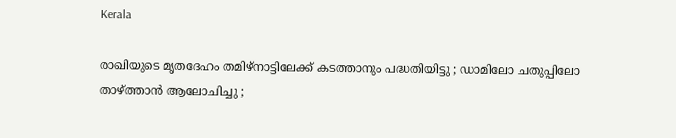Kerala

രാഖിയുടെ മൃതദേഹം തമിഴ്‌നാട്ടിലേക്ക് കടത്താനും പദ്ധതിയിട്ടു ; ഡാമിലോ ചതുപ്പിലോ താഴ്ത്താന്‍ ആലോചിച്ചു ;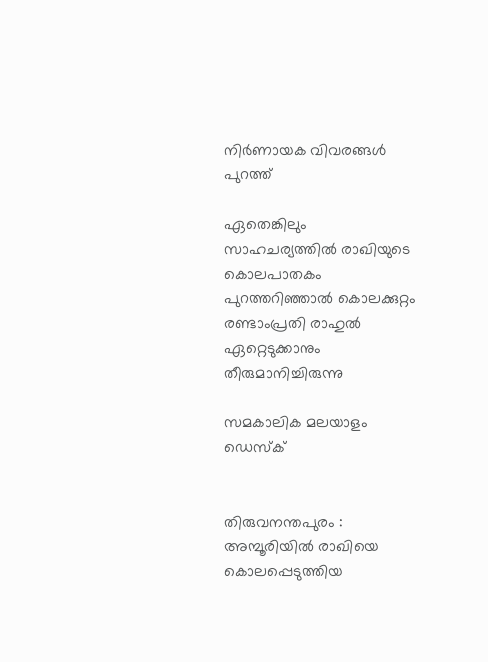നിര്‍ണായക വിവരങ്ങള്‍ പുറത്ത്

ഏതെങ്കിലും സാഹചര്യത്തില്‍ രാഖിയുടെ കൊലപാതകം പുറത്തറിഞ്ഞാല്‍ കൊലക്കുറ്റം രണ്ടാംപ്രതി രാഹുല്‍ ഏറ്റെടുക്കാനും തീരുമാനിച്ചിരുന്നു

സമകാലിക മലയാളം ഡെസ്ക്


തിരുവനന്തപുരം : അമ്പൂരിയില്‍ രാഖിയെ കൊലപ്പെടുത്തിയ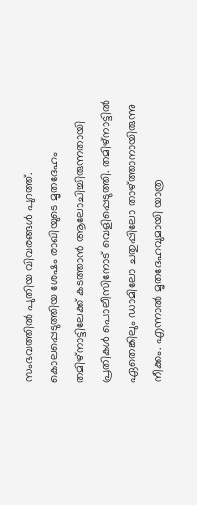സംഭവത്തില്‍ പുതിയ വിവരങ്ങള്‍ പുറത്ത്. കൊലപ്പെടുത്തിയ ശേഷം രാഖിയുടെ മൃതദേഹം തമിഴ്‌നാട്ടിലേക്ക് കടത്താന്‍ ആലോചിച്ചിരുന്നതായി പ്രതികള്‍ പൊലീസിനോട് വെളിപ്പെടുത്തി. തമിഴ്‌നാട്ടില്‍ ഏതെങ്കിലും ഡാമിലോ ചതുപ്പിലോ താഴ്ത്താനായിരുന്നു നീക്കം. എന്നാല്‍ മൃതദേഹവുമായി യാത്ര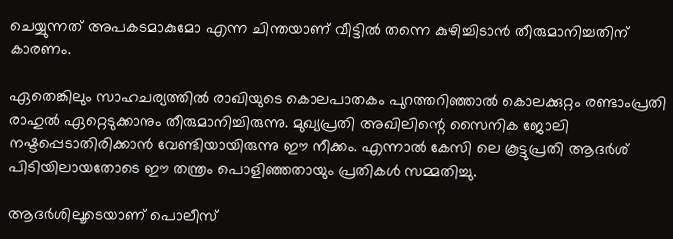ചെയ്യുന്നത് അപകടമാകുമോ എന്ന ചിന്തയാണ് വീട്ടില്‍ തന്നെ കുഴിച്ചിടാന്‍ തീരുമാനിച്ചതിന് കാരണം.

ഏതെങ്കിലും സാഹചര്യത്തില്‍ രാഖിയുടെ കൊലപാതകം പുറത്തറിഞ്ഞാല്‍ കൊലക്കുറ്റം രണ്ടാംപ്രതി രാഹുല്‍ ഏറ്റെടുക്കാനും തീരുമാനിച്ചിരുന്നു. മുഖ്യപ്രതി അഖിലിന്റെ സൈനിക ജോലി നഷ്ടപ്പെടാതിരിക്കാന്‍ വേണ്ടിയായിരുന്നു ഈ നീക്കം. എന്നാല്‍ കേസി ലെ കൂട്ടുപ്രതി ആദര്‍ശ് പിടിയിലായതോടെ ഈ തന്ത്രം പൊളിഞ്ഞതായും പ്രതികള്‍ സമ്മതിച്ചു.

ആദര്‍ശിലൂടെയാണ് പൊലീസ്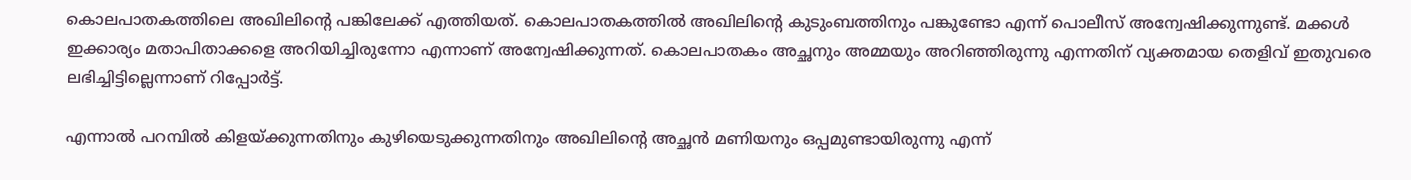കൊലപാതകത്തിലെ അഖിലിന്റെ പങ്കിലേക്ക് എത്തിയത്. കൊലപാതകത്തില്‍ അഖിലിന്റെ കുടുംബത്തിനും പങ്കുണ്ടോ എന്ന് പൊലീസ് അന്വേഷിക്കുന്നുണ്ട്. മക്കള്‍ ഇക്കാര്യം മതാപിതാക്കളെ അറിയിച്ചിരുന്നോ എന്നാണ് അന്വേഷിക്കുന്നത്. കൊലപാതകം അച്ഛനും അമ്മയും അറിഞ്ഞിരുന്നു എന്നതിന് വ്യക്തമായ തെളിവ് ഇതുവരെ ലഭിച്ചിട്ടില്ലെന്നാണ് റിപ്പോര്‍ട്ട്.

എന്നാല്‍ പറമ്പില്‍ കിളയ്ക്കുന്നതിനും കുഴിയെടുക്കുന്നതിനും അഖിലിന്റെ അച്ഛന്‍ മണിയനും ഒപ്പമുണ്ടായിരുന്നു എന്ന്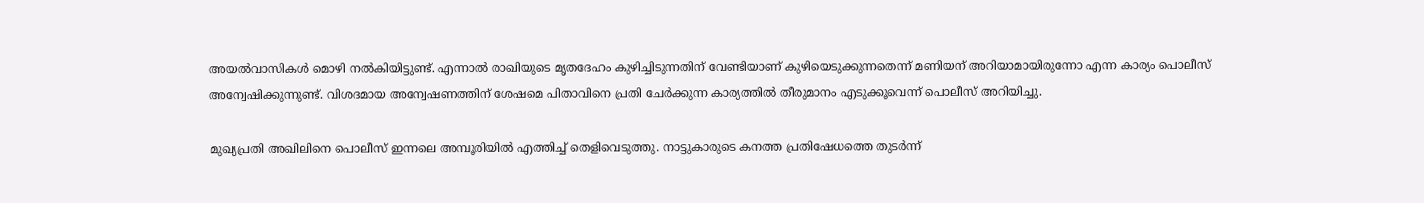അയല്‍വാസികള്‍ മൊഴി നല്‍കിയിട്ടുണ്ട്. എന്നാല്‍ രാഖിയുടെ മൃതദേഹം കുഴിച്ചിടുന്നതിന് വേണ്ടിയാണ് കുഴിയെടുക്കുന്നതെന്ന് മണിയന് അറിയാമായിരുന്നോ എന്ന കാര്യം പൊലീസ് അന്വേഷിക്കുന്നുണ്ട്. വിശദമായ അന്വേഷണത്തിന് ശേഷമെ പിതാവിനെ പ്രതി ചേര്‍ക്കുന്ന കാര്യത്തില്‍ തീരുമാനം എടുക്കൂവെന്ന് പൊലീസ് അറിയിച്ചു.

മുഖ്യപ്രതി അഖിലിനെ പൊലീസ് ഇന്നലെ അമ്പൂരിയില്‍ എത്തിച്ച് തെളിവെടുത്തു. നാട്ടുകാരുടെ കനത്ത പ്രതിഷേധത്തെ തുടര്‍ന്ന്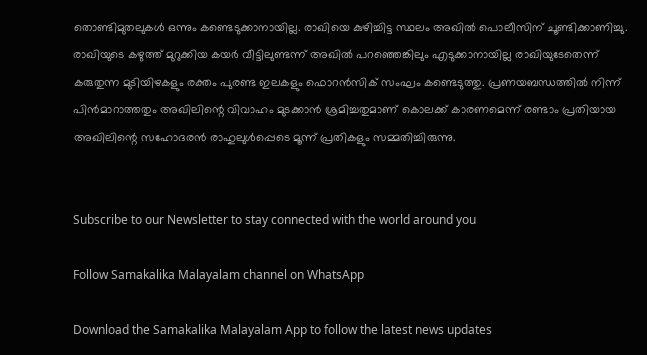തൊണ്ടിമുതലുകള്‍ ഒന്നും കണ്ടെടുക്കാനായില്ല. രാഖിയെ കുഴിച്ചിട്ട സ്ഥലം അഖില്‍ പൊലീസിന് ചൂണ്ടിക്കാണിച്ചു. രാഖിയുടെ കഴുത്ത് മുറുക്കിയ കയര്‍ വീട്ടിലുണ്ടന്ന് അഖില്‍ പറഞ്ഞെങ്കിലും എടുക്കാനായില്ല രാഖിയുടേതെന്ന് കരുതുന്ന മുടിയിഴകളും രക്തം പുരണ്ട ഇലകളും ഫൊറന്‍സിക് സംഘം കണ്ടെടുത്തു. പ്രണയബന്ധത്തില്‍ നിന്ന് പിന്‍മാറാത്തതും അഖിലിന്റെ വിവാഹം മുടക്കാന്‍ ശ്രമിച്ചതുമാണ് കൊലക്ക് കാരണമെന്ന് രണ്ടാം പ്രതിയായ അഖിലിന്റെ സഹോദരന്‍ രാഹുലുള്‍പ്പെടെ മൂന്ന് പ്രതികളും സമ്മതിച്ചിരുന്നു.


Subscribe to our Newsletter to stay connected with the world around you

Follow Samakalika Malayalam channel on WhatsApp

Download the Samakalika Malayalam App to follow the latest news updates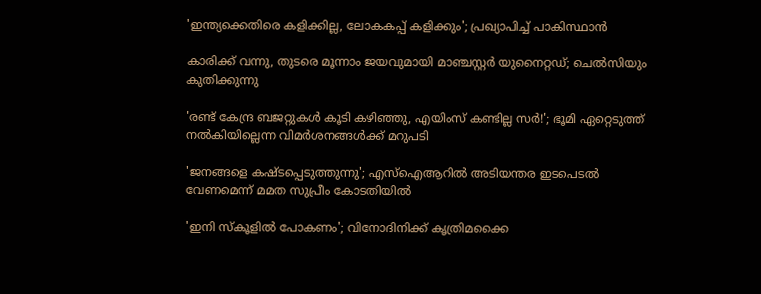'ഇന്ത്യക്കെതിരെ കളിക്കില്ല, ലോകകപ്പ് കളിക്കും'; പ്രഖ്യാപിച്ച് പാകിസ്ഥാന്‍

കാരിക്ക് വന്നു, തുടരെ മൂന്നാം ജയവുമായി മാഞ്ചസ്റ്റര്‍ യുനൈറ്റഡ്; ചെല്‍സിയും കുതിക്കുന്നു

'രണ്ട് കേന്ദ്ര ബജറ്റുകള്‍ കൂടി കഴിഞ്ഞു, എയിംസ് കണ്ടില്ല സര്‍!'; ഭൂമി ഏറ്റെടുത്ത് നല്‍കിയില്ലെന്ന വിമര്‍ശനങ്ങള്‍ക്ക് മറുപടി

'ജനങ്ങളെ കഷ്ടപ്പെടുത്തുന്നു'; എസ്ഐആറിൽ അടിയന്തര ഇടപെടൽ വേണമെന്ന് മമത സുപ്രീം കോടതിയിൽ

'ഇനി സ്‌കൂളില്‍ പോകണം'; വിനോദിനിക്ക് കൃത്രിമക്കൈ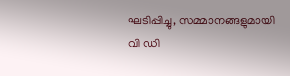ഘടിപ്പിച്ചു, സമ്മാനങ്ങളുമായി വി ഡി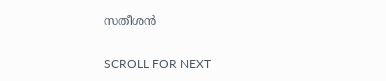സതീശന്‍

SCROLL FOR NEXT